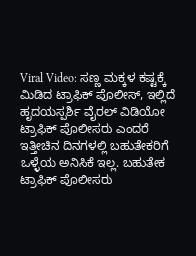Viral Video: ಸಣ್ಣ ಮಕ್ಕಳ ಕಷ್ಟಕ್ಕೆ ಮಿಡಿದ ಟ್ರಾಫಿಕ್ ಪೊಲೀಸ್, ಇಲ್ಲಿದೆ ಹೃದಯಸ್ಪರ್ಶಿ ವೈರಲ್ ವಿಡಿಯೋ
ಟ್ರಾಫಿಕ್ ಪೊಲೀಸರು ಎಂದರೆ ಇತ್ತೀಚಿನ ದಿನಗಳಲ್ಲಿ ಬಹುತೇಕರಿಗೆ ಒಳ್ಳೆಯ ಅನಿಸಿಕೆ ಇಲ್ಲ. ಬಹುತೇಕ ಟ್ರಾಫಿಕ್ ಪೊಲೀಸರು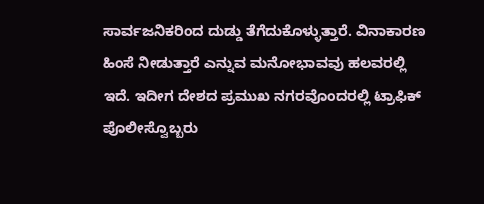ಸಾರ್ವಜನಿಕರಿಂದ ದುಡ್ಡು ತೆಗೆದುಕೊಳ್ಳುತ್ತಾರೆ. ವಿನಾಕಾರಣ ಹಿಂಸೆ ನೀಡುತ್ತಾರೆ ಎನ್ನುವ ಮನೋಭಾವವು ಹಲವರಲ್ಲಿ ಇದೆ. ಇದೀಗ ದೇಶದ ಪ್ರಮುಖ ನಗರವೊಂದರಲ್ಲಿ ಟ್ರಾಫಿಕ್ ಪೊಲೀಸ್ವೊಬ್ಬರು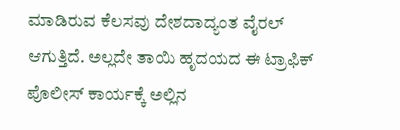ಮಾಡಿರುವ ಕೆಲಸವು ದೇಶದಾದ್ಯಂತ ವೈರಲ್ ಆಗುತ್ತಿದೆ. ಅಲ್ಲದೇ ತಾಯಿ ಹೃದಯದ ಈ ಟ್ರಾಫಿಕ್ ಪೊಲೀಸ್ ಕಾರ್ಯಕ್ಕೆ ಅಲ್ಲಿನ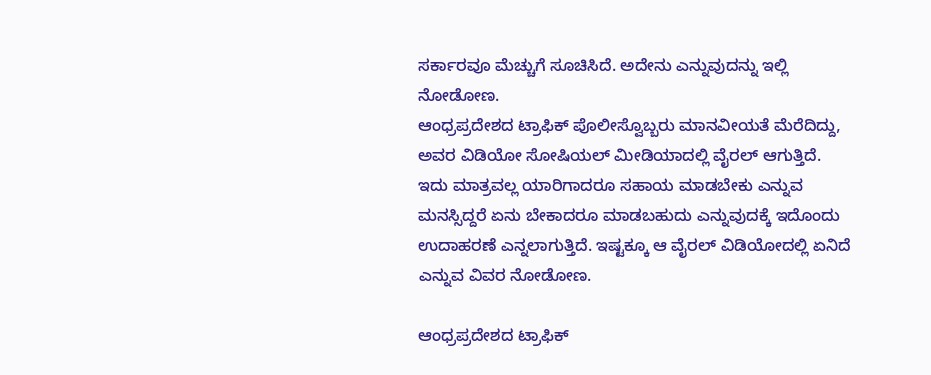ಸರ್ಕಾರವೂ ಮೆಚ್ಚುಗೆ ಸೂಚಿಸಿದೆ. ಅದೇನು ಎನ್ನುವುದನ್ನು ಇಲ್ಲಿ ನೋಡೋಣ.
ಆಂಧ್ರಪ್ರದೇಶದ ಟ್ರಾಫಿಕ್ ಪೊಲೀಸ್ವೊಬ್ಬರು ಮಾನವೀಯತೆ ಮೆರೆದಿದ್ದು, ಅವರ ವಿಡಿಯೋ ಸೋಷಿಯಲ್ ಮೀಡಿಯಾದಲ್ಲಿ ವೈರಲ್ ಆಗುತ್ತಿದೆ. ಇದು ಮಾತ್ರವಲ್ಲ ಯಾರಿಗಾದರೂ ಸಹಾಯ ಮಾಡಬೇಕು ಎನ್ನುವ ಮನಸ್ಸಿದ್ದರೆ ಏನು ಬೇಕಾದರೂ ಮಾಡಬಹುದು ಎನ್ನುವುದಕ್ಕೆ ಇದೊಂದು ಉದಾಹರಣೆ ಎನ್ನಲಾಗುತ್ತಿದೆ. ಇಷ್ಟಕ್ಕೂ ಆ ವೈರಲ್ ವಿಡಿಯೋದಲ್ಲಿ ಏನಿದೆ ಎನ್ನುವ ವಿವರ ನೋಡೋಣ.

ಆಂಧ್ರಪ್ರದೇಶದ ಟ್ರಾಫಿಕ್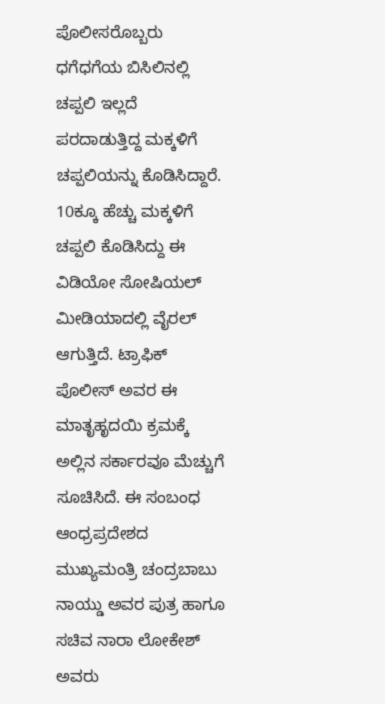ಪೊಲೀಸರೊಬ್ಬರು ಧಗೆಧಗೆಯ ಬಿಸಿಲಿನಲ್ಲಿ ಚಪ್ಪಲಿ ಇಲ್ಲದೆ ಪರದಾಡುತ್ತಿದ್ದ ಮಕ್ಕಳಿಗೆ ಚಪ್ಪಲಿಯನ್ನು ಕೊಡಿಸಿದ್ದಾರೆ. 10ಕ್ಕೂ ಹೆಚ್ಚು ಮಕ್ಕಳಿಗೆ ಚಪ್ಪಲಿ ಕೊಡಿಸಿದ್ದು ಈ ವಿಡಿಯೋ ಸೋಷಿಯಲ್ ಮೀಡಿಯಾದಲ್ಲಿ ವೈರಲ್ ಆಗುತ್ತಿದೆ. ಟ್ರಾಫಿಕ್ ಪೊಲೀಸ್ ಅವರ ಈ ಮಾತೃಹೃದಯಿ ಕ್ರಮಕ್ಕೆ ಅಲ್ಲಿನ ಸರ್ಕಾರವೂ ಮೆಚ್ಚುಗೆ ಸೂಚಿಸಿದೆ. ಈ ಸಂಬಂಧ ಆಂಧ್ರಪ್ರದೇಶದ ಮುಖ್ಯಮಂತ್ರಿ ಚಂದ್ರಬಾಬು ನಾಯ್ಡು ಅವರ ಪುತ್ರ ಹಾಗೂ ಸಚಿವ ನಾರಾ ಲೋಕೇಶ್ ಅವರು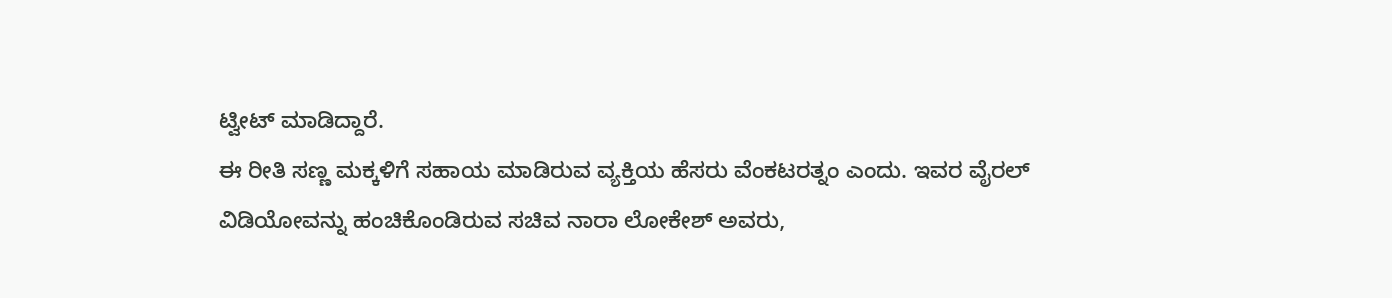ಟ್ವೀಟ್ ಮಾಡಿದ್ದಾರೆ.
ಈ ರೀತಿ ಸಣ್ಣ ಮಕ್ಕಳಿಗೆ ಸಹಾಯ ಮಾಡಿರುವ ವ್ಯಕ್ತಿಯ ಹೆಸರು ವೆಂಕಟರತ್ನಂ ಎಂದು. ಇವರ ವೈರಲ್ ವಿಡಿಯೋವನ್ನು ಹಂಚಿಕೊಂಡಿರುವ ಸಚಿವ ನಾರಾ ಲೋಕೇಶ್ ಅವರು,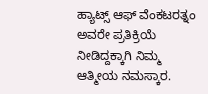ಹ್ಯಾಟ್ಸ್ ಆಫ್ ವೆಂಕಟರತ್ನಂ ಅವರೇ ಪ್ರತಿಕ್ರಿಯೆ ನೀಡಿದ್ದಕ್ಕಾಗಿ ನಿಮ್ಮ ಆತ್ಮೀಯ ನಮಸ್ಕಾರ.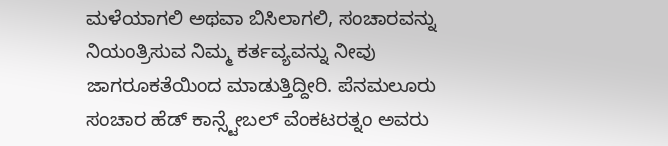ಮಳೆಯಾಗಲಿ ಅಥವಾ ಬಿಸಿಲಾಗಲಿ, ಸಂಚಾರವನ್ನು ನಿಯಂತ್ರಿಸುವ ನಿಮ್ಮ ಕರ್ತವ್ಯವನ್ನು ನೀವು ಜಾಗರೂಕತೆಯಿಂದ ಮಾಡುತ್ತಿದ್ದೀರಿ. ಪೆನಮಲೂರು ಸಂಚಾರ ಹೆಡ್ ಕಾನ್ಸ್ಟೇಬಲ್ ವೆಂಕಟರತ್ನಂ ಅವರು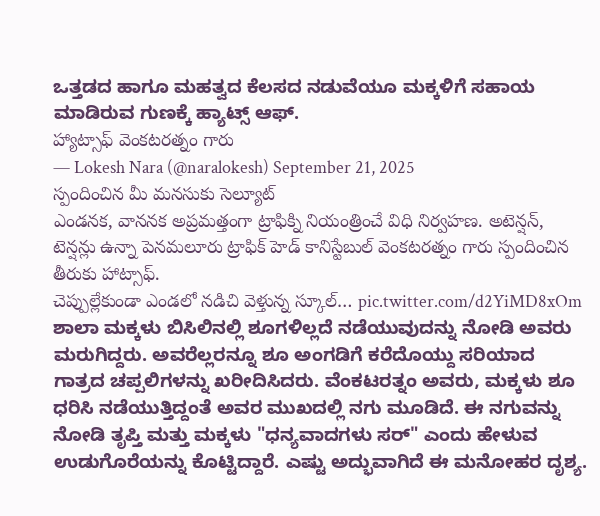ಒತ್ತಡದ ಹಾಗೂ ಮಹತ್ವದ ಕೆಲಸದ ನಡುವೆಯೂ ಮಕ್ಕಳಿಗೆ ಸಹಾಯ ಮಾಡಿರುವ ಗುಣಕ್ಕೆ ಹ್ಯಾಟ್ಸ್ ಆಫ್.
హ్యాట్సాఫ్ వెంకటరత్నం గారు
— Lokesh Nara (@naralokesh) September 21, 2025
స్పందించిన మీ మనసుకు సెల్యూట్
ఎండనక, వాననక అప్రమత్తంగా ట్రాఫిక్ని నియంత్రించే విధి నిర్వహణ. అటెన్షన్, టెన్షన్లు ఉన్నా పెనమలూరు ట్రాఫిక్ హెడ్ కానిస్టేబుల్ వెంకటరత్నం గారు స్పందించిన తీరుకు హాట్సాఫ్.
చెప్పుల్లేకుండా ఎండలో నడిచి వెళ్తున్న స్కూల్… pic.twitter.com/d2YiMD8xOm
ಶಾಲಾ ಮಕ್ಕಳು ಬಿಸಿಲಿನಲ್ಲಿ ಶೂಗಳಿಲ್ಲದೆ ನಡೆಯುವುದನ್ನು ನೋಡಿ ಅವರು ಮರುಗಿದ್ದರು. ಅವರೆಲ್ಲರನ್ನೂ ಶೂ ಅಂಗಡಿಗೆ ಕರೆದೊಯ್ದು ಸರಿಯಾದ ಗಾತ್ರದ ಚಪ್ಪಲಿಗಳನ್ನು ಖರೀದಿಸಿದರು. ವೆಂಕಟರತ್ನಂ ಅವರು, ಮಕ್ಕಳು ಶೂ ಧರಿಸಿ ನಡೆಯುತ್ತಿದ್ದಂತೆ ಅವರ ಮುಖದಲ್ಲಿ ನಗು ಮೂಡಿದೆ. ಈ ನಗುವನ್ನು ನೋಡಿ ತೃಪ್ತಿ ಮತ್ತು ಮಕ್ಕಳು "ಧನ್ಯವಾದಗಳು ಸರ್" ಎಂದು ಹೇಳುವ ಉಡುಗೊರೆಯನ್ನು ಕೊಟ್ಟಿದ್ದಾರೆ. ಎಷ್ಟು ಅದ್ಭುವಾಗಿದೆ ಈ ಮನೋಹರ ದೃಶ್ಯ.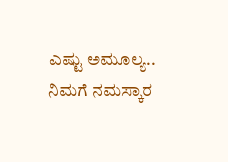ಎಷ್ಟು ಅಮೂಲ್ಯ.. ನಿಮಗೆ ನಮಸ್ಕಾರ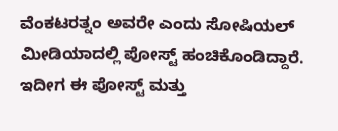ವೆಂಕಟರತ್ನಂ ಅವರೇ ಎಂದು ಸೋಷಿಯಲ್ ಮೀಡಿಯಾದಲ್ಲಿ ಪೋಸ್ಟ್ ಹಂಚಿಕೊಂಡಿದ್ದಾರೆ. ಇದೀಗ ಈ ಪೋಸ್ಟ್ ಮತ್ತು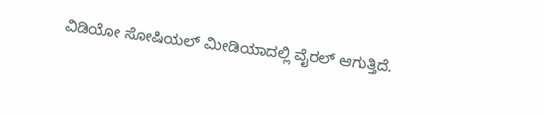ವಿಡಿಯೋ ಸೋಷಿಯಲ್ ಮೀಡಿಯಾದಲ್ಲಿ ವೈರಲ್ ಆಗುತ್ತಿದೆ.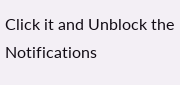Click it and Unblock the Notifications